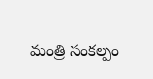మంత్రి సంకల్పం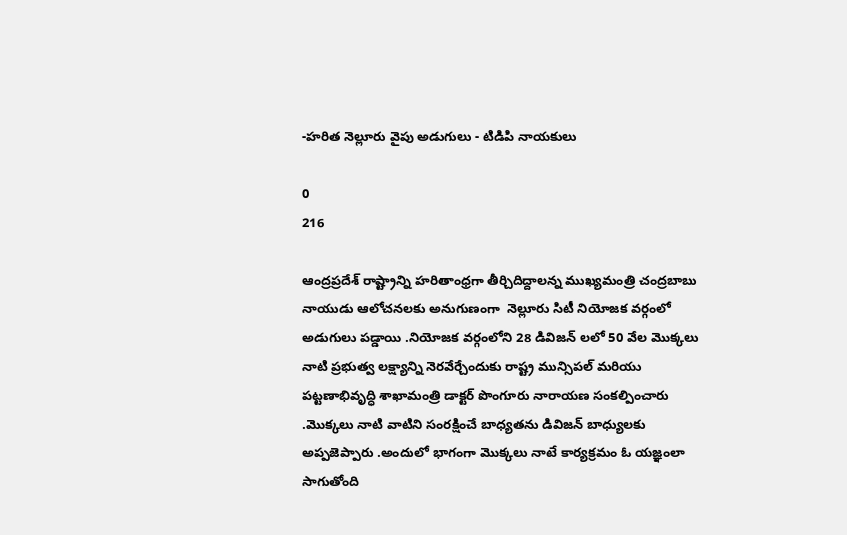-హరిత నెల్లూరు వైపు అడుగులు - టిడిపి నాయకులు

0
216

ఆంద్రప్రదేశ్ రాష్ట్రాన్ని హరితాంధ్రగా తీర్చిదిద్దాలన్న ముఖ్యమంత్రి చంద్రబాబు నాయుడు ఆలోచనలకు అనుగుణంగా  నెల్లూరు సిటీ నియోజక వర్గంలో అడుగులు పడ్డాయి .నియోజక వర్గంలోని 28 డివిజన్ లలో 50 వేల మొక్కలు నాటి ప్రభుత్వ లక్ష్యాన్ని నెరవేర్చేందుకు రాష్ట్ర మున్సిపల్ మరియు పట్టణాభివృద్ధి శాఖామంత్రి డాక్టర్ పొంగూరు నారాయణ సంకల్పించారు .మొక్కలు నాటి వాటిని సంరక్షించే బాధ్యతను డివిజన్ బాధ్యులకు అప్పజెప్పారు .అందులో భాగంగా మొక్కలు నాటే కార్యక్రమం ఓ యజ్ఞంలా సాగుతోంది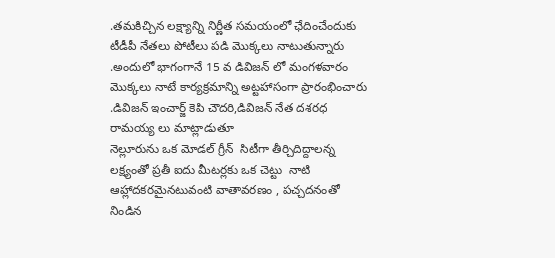.తమకిచ్చిన లక్ష్యాన్ని నిర్ణీత సమయంలో ఛేదించేందుకు టీడీపీ నేతలు పోటీలు పడి మొక్కలు నాటుతున్నారు .అందులో భాగంగానే 15 వ డివిజన్ లో మంగళవారం మొక్కలు నాటే కార్యక్రమాన్ని అట్టహాసంగా ప్రారంభించారు .డివిజన్ ఇంచార్జ్ కెపి చౌదరి,డివిజన్ నేత దశరధ రామయ్య లు మాట్లాడుతూ
నెల్లూరును ఒక మోడల్ గ్రీన్  సిటీగా తీర్చిదిద్దాలన్న లక్ష్యంతో ప్రతీ ఐదు మీటర్లకు ఒక చెట్టు  నాటి ఆహ్లాదకరమైనటువంటి వాతావరణం , పచ్చదనంతో నిండిన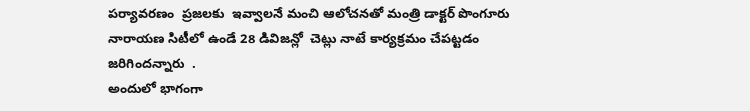పర్యావరణం  ప్రజలకు  ఇవ్వాలనే మంచి ఆలోచనతో మంత్రి డాక్టర్ పొంగూరు నారాయణ సిటీలో ఉండే 28 డివిజన్లో  చెట్లు నాటే కార్యక్రమం చేపట్టడం జరిగిందన్నారు  .
అందులో భాగంగా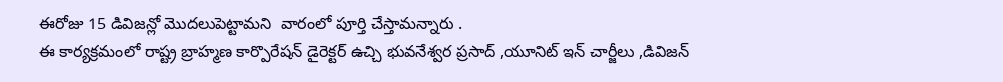ఈరోజు 15 డివిజన్లో మొదలుపెట్టామని  వారంలో పూర్తి చేస్తామన్నారు .
ఈ కార్యక్రమంలో రాష్ట్ర బ్రాహ్మణ కార్పొరేషన్ డైరెక్టర్ ఉచ్చి భువనేశ్వర ప్రసాద్ ,యూనిట్ ఇన్ చార్జీలు ,డివిజన్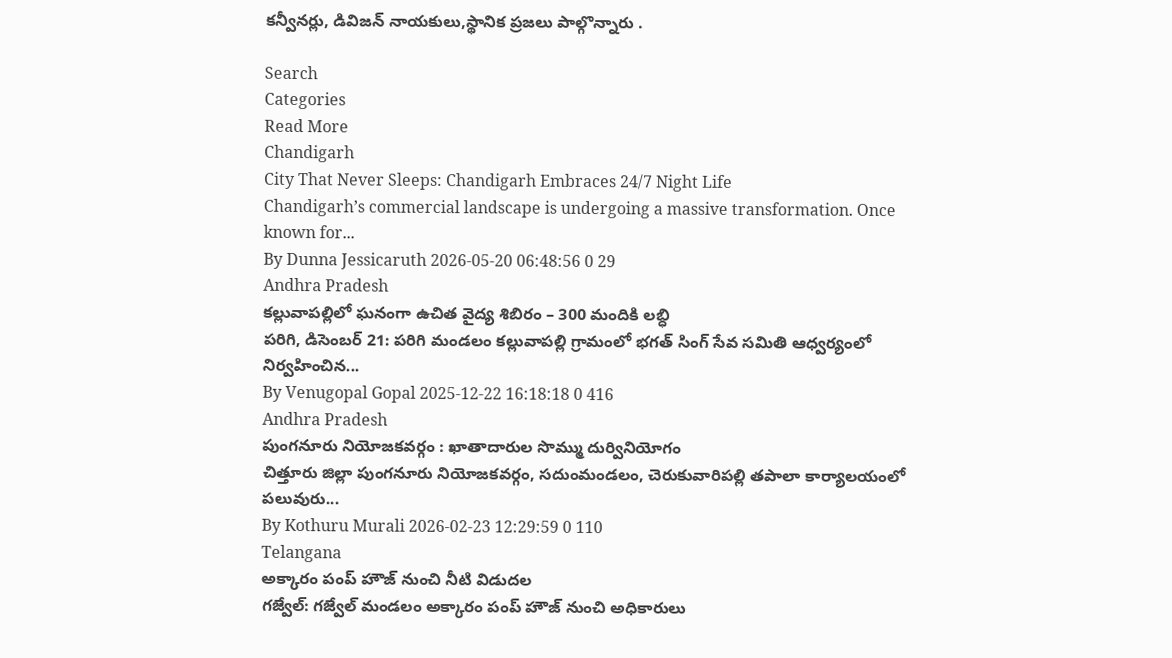కన్వీనర్లు, డివిజన్ నాయకులు,స్థానిక ప్రజలు పాల్గొన్నారు .

Search
Categories
Read More
Chandigarh
City That Never Sleeps: Chandigarh Embraces 24/7 Night Life
Chandigarh’s commercial landscape is undergoing a massive transformation. Once known for...
By Dunna Jessicaruth 2026-05-20 06:48:56 0 29
Andhra Pradesh
కల్లువాపల్లిలో ఘనంగా ఉచిత వైద్య శిబిరం – 300 మందికి లబ్ధి
పరిగి, డిసెంబర్ 21: పరిగి మండలం కల్లువాపల్లి గ్రామంలో భగత్ సింగ్ సేవ సమితి ఆధ్వర్యంలో నిర్వహించిన...
By Venugopal Gopal 2025-12-22 16:18:18 0 416
Andhra Pradesh
పుంగనూరు నియోజకవర్గం : ఖాతాదారుల సొమ్ము దుర్వినియోగం
చిత్తూరు జిల్లా పుంగనూరు నియోజకవర్గం, సదుంమండలం, చెరుకువారిపల్లి తపాలా కార్యాలయంలో పలువురు...
By Kothuru Murali 2026-02-23 12:29:59 0 110
Telangana
అక్కారం పంప్ హౌజ్ నుంచి నీటి విడుదల
గజ్వేల్: గజ్వేల్ మండలం అక్కారం పంప్ హౌజ్ నుంచి అధికారులు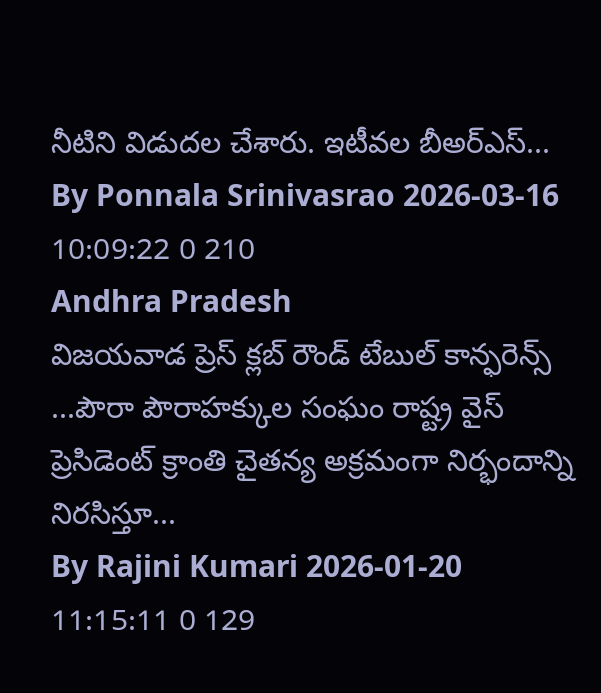నీటిని విడుదల చేశారు. ఇటీవల బీఅర్ఎస్...
By Ponnala Srinivasrao 2026-03-16 10:09:22 0 210
Andhra Pradesh
విజయవాడ ప్రెస్ క్లబ్ రౌండ్ టేబుల్ కాన్ఫరెన్స్
...పౌరా పౌరాహక్కుల సంఘం రాష్ట్ర వైస్ ప్రెసిడెంట్ క్రాంతి చైతన్య అక్రమంగా నిర్భందాన్ని నిరసిస్తూ...
By Rajini Kumari 2026-01-20 11:15:11 0 129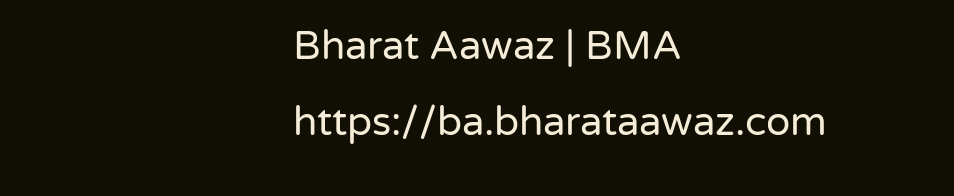Bharat Aawaz | BMA https://ba.bharataawaz.com